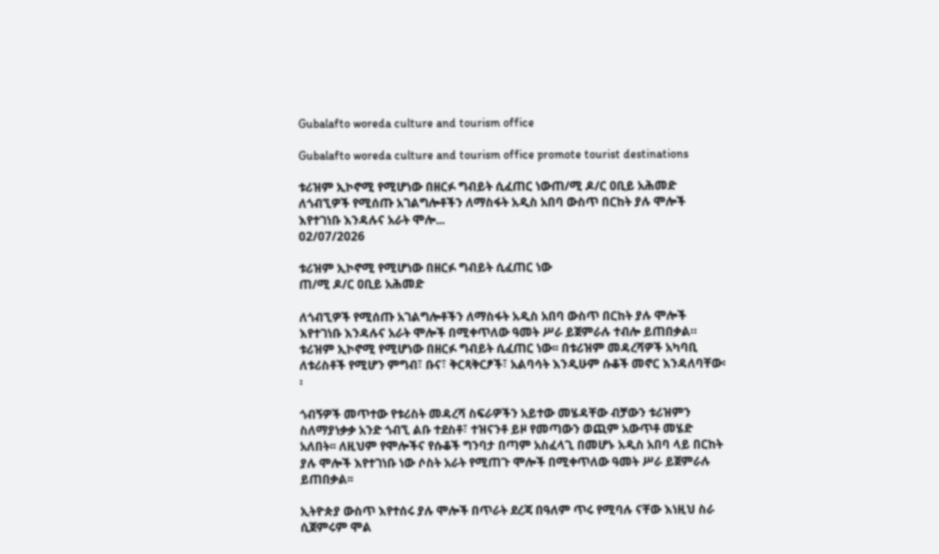Gubalafto woreda culture and tourism office

Gubalafto woreda culture and tourism office promote tourist destinations

ቱሪዝም ኢኮኖሚ የሚሆነው በዘርፉ ግብይት ሲፈጠር ነውጠ/ሚ ዶ/ር ዐቢይ አሕመድ ለጎብኚዎች የሚሰጡ አገልግሎቶችን ለማስፋት አዲስ አበባ ውስጥ በርከት ያሉ ሞሎች እየተገነቡ እንዳሉና አራት ሞሎ...
02/07/2026

ቱሪዝም ኢኮኖሚ የሚሆነው በዘርፉ ግብይት ሲፈጠር ነው
ጠ/ሚ ዶ/ር ዐቢይ አሕመድ

ለጎብኚዎች የሚሰጡ አገልግሎቶችን ለማስፋት አዲስ አበባ ውስጥ በርከት ያሉ ሞሎች እየተገነቡ እንዳሉና አራት ሞሎች በሚቀጥለው ዓመት ሥራ ይጀምራሉ ተብሎ ይጠበቃል። ቱሪዝም ኢኮኖሚ የሚሆነው በዘርፉ ግብይት ሲፈጠር ነው፡፡ በቱሪዝም መዳረሻዎች አካባቢ ለቱሪስቶች የሚሆን ምግብ፣ ቡና፣ ቅርጻቅርፆች፣ አልባሳት እንዲሁም ሱቆች መኖር እንዳለባቸው፡፡

ጎብኝዎች መጥተው የቱሪስት መዳረሻ ስፍራዎችን አይተው መሄዳቸው ብቻውን ቱሪዝምን ስለማያነቃቃ አንድ ጎብኚ ልቡ ተደስቶ፣ ተዝናንቶ ይዞ የመጣውን ወጪም አውጥቶ መሄድ አለበት፡፡ ለዚህም የሞሎችና የሱቆች ግንባታ በጣም አስፈላጊ በመሆኑ አዲስ አበባ ላይ በርከት ያሉ ሞሎች እየተገነቡ ነው ሶስት አራት የሚጠጉ ሞሎች በሚቀጥለው ዓመት ሥራ ይጀምራሉ ይጠበቃል፡፡

ኢትዮጵያ ውስጥ እየተሰሩ ያሉ ሞሎች በጥራት ደረጃ በዓለም ጥሩ የሚባሉ ናቸው እነዚህ ስራ ሲጀምሩም ሞል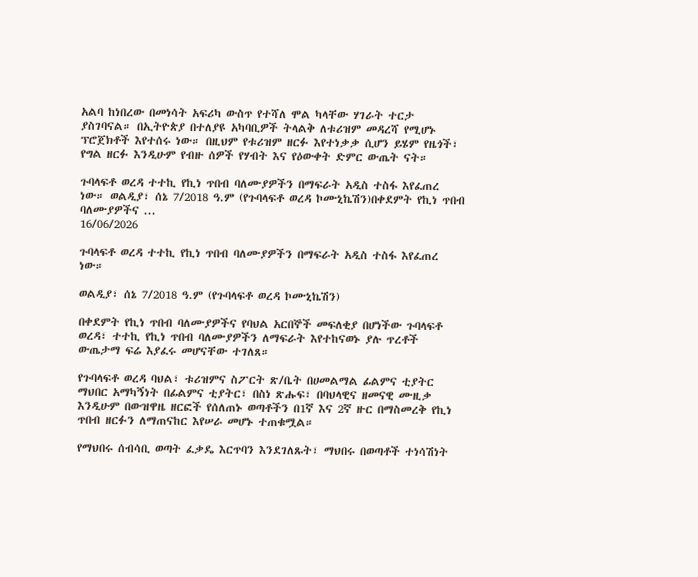አልባ ከነበረው በመነሳት አፍሪካ ውስጥ የተሻለ ሞል ካላቸው ሃገራት ተርታ ያስገባናል። በኢትዮጵያ በተለያዩ አካባቢዎች ትላልቅ ለቱሪዝም መዳረሻ የሚሆኑ ፕሮጀክቶች እየተሰሩ ነው። በዚህም የቱሪዝም ዘርፉ እየተነቃቃ ሲሆን ይሄም የዜጎች፣ የግል ዘርፉ እንዲሁም የብዙ ሰዎች የሃብት እና የዕውቀት ድምር ውጤት ናት።

ጉባላፍቶ ወረዳ ተተኪ የኪነ ጥበብ ባለሙያዎችን በማፍራት አዲስ ተስፋ እየፈጠረ ነው። ወልዲያ፣ ሰኔ 7/2018 ዓ.ም (የጉባላፍቶ ወረዳ ኮሙኒኬሽን)በቀደምት የኪነ ጥበብ ባለሙያዎችና ...
16/06/2026

ጉባላፍቶ ወረዳ ተተኪ የኪነ ጥበብ ባለሙያዎችን በማፍራት አዲስ ተስፋ እየፈጠረ ነው።

ወልዲያ፣ ሰኔ 7/2018 ዓ.ም (የጉባላፍቶ ወረዳ ኮሙኒኬሽን)

በቀደምት የኪነ ጥበብ ባለሙያዎችና የባህል አርበኞች መፍለቂያ በሆነችው ጉባላፍቶ ወረዳ፣ ተተኪ የኪነ ጥበብ ባለሙያዎችን ለማፍራት እየተከናወኑ ያሉ ጥረቶች ውጤታማ ፍሬ እያፈሩ መሆናቸው ተገለጸ።

የጉባላፍቶ ወረዳ ባህል፣ ቱሪዝምና ስፖርት ጽ/ቤት በሀመልማል ፊልምና ቲያትር ማህበር አማካኝነት በፊልምና ቲያትር፣ በስነ ጽሑፍ፣ በባህላዊና ዘመናዊ ሙዚቃ እንዲሁም በውዝዋዜ ዘርፎች የሰለጠኑ ወጣቶችን በ1ኛ እና 2ኛ ዙር በማስመረቅ የኪነ ጥበብ ዘርፉን ለማጠናከር እየሠራ መሆኑ ተጠቁሟል።

የማህበሩ ሰብሳቢ ወጣት ፈቃዴ እርጥባን እንደገለጹት፣ ማህበሩ በወጣቶች ተነሳሽነት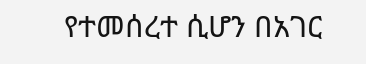የተመሰረተ ሲሆን በአገር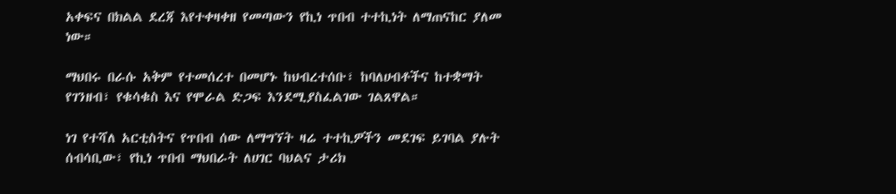አቀፍና በክልል ደረጃ እየተቀዛቀዘ የመጣውን የኪነ ጥበብ ተተኪነት ለማጠናከር ያለመ ነው።

ማህበሩ በራሱ አቅም የተመሰረተ በመሆኑ ከህብረተሰቡ፣ ከባለሀብቶችና ከተቋማት የገንዘብ፣ የቁሳቁስ እና የሞራል ድጋፍ እንደሚያስፈልገው ገልጸዋል።

ነገ የተሻለ አርቲስትና የጥበብ ሰው ለማግኘት ዛሬ ተተኪዎችን መደገፍ ይገባል ያሉት ሰብሳቢው፣ የኪነ ጥበብ ማህበራት ለሀገር ባህልና ታሪክ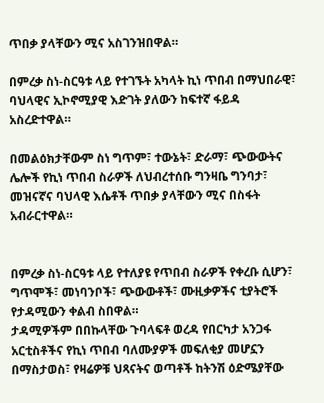ጥበቃ ያላቸውን ሚና አስገንዝበዋል።

በምረቃ ስነ-ስርዓቱ ላይ የተገኙት አካላት ኪነ ጥበብ በማህበራዊ፣ ባህላዊና ኢኮኖሚያዊ እድገት ያለውን ከፍተኛ ፋይዳ አስረድተዋል።

በመልዕክታቸውም ስነ ግጥም፣ ተውኔት፣ ድራማ፣ ጭውውትና ሌሎች የኪነ ጥበብ ስራዎች ለህብረተሰቡ ግንዛቤ ግንባታ፣ መዝናኛና ባህላዊ እሴቶች ጥበቃ ያላቸውን ሚና በስፋት አብራርተዋል።


በምረቃ ስነ-ስርዓቱ ላይ የተለያዩ የጥበብ ስራዎች የቀረቡ ሲሆን፣ ግጥሞች፣ መነባንቦች፣ ጭውውቶች፣ ሙዚቃዎችና ቲያትሮች የታዳሚውን ቀልብ ስበዋል።
ታዳሚዎችም በበኩላቸው ጉባላፍቶ ወረዳ የበርካታ አንጋፋ አርቲስቶችና የኪነ ጥበብ ባለሙያዎች መፍለቂያ መሆኗን በማስታወስ፣ የዛሬዎቹ ህጻናትና ወጣቶች ከትንሽ ዕድሜያቸው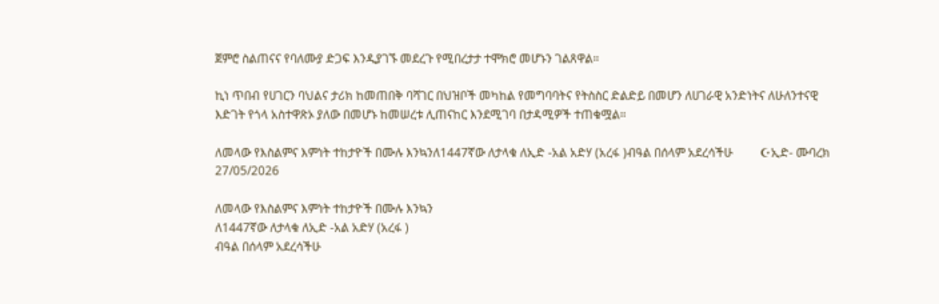ጀምሮ ስልጠናና የባለሙያ ድጋፍ እንዲያገኙ መደረጉ የሚበረታታ ተሞክሮ መሆኑን ገልጸዋል።

ኪነ ጥበብ የሀገርን ባህልና ታሪክ ከመጠበቅ ባሻገር በህዝቦች መካከል የመግባባትና የትስስር ድልድይ በመሆን ለሀገራዊ አንድነትና ለሁለንተናዊ እድገት የጎላ አስተዋጽኦ ያለው በመሆኑ ከመሠረቱ ሊጠናከር እንደሚገባ በታዳሚዎች ተጠቁሟል።

ለመላው የእስልምና እምነት ተከታዮች በሙሉ እንኳንለ1447ኛው ለታላቁ ለኢድ -አል አድሃ (አረፋ )ብዓል በሰላም አደረሳችሁ         ☪ኢድ- ሙባረክ
27/05/2026

ለመላው የእስልምና እምነት ተከታዮች በሙሉ እንኳን
ለ1447ኛው ለታላቁ ለኢድ -አል አድሃ (አረፋ )
ብዓል በሰላም አደረሳችሁ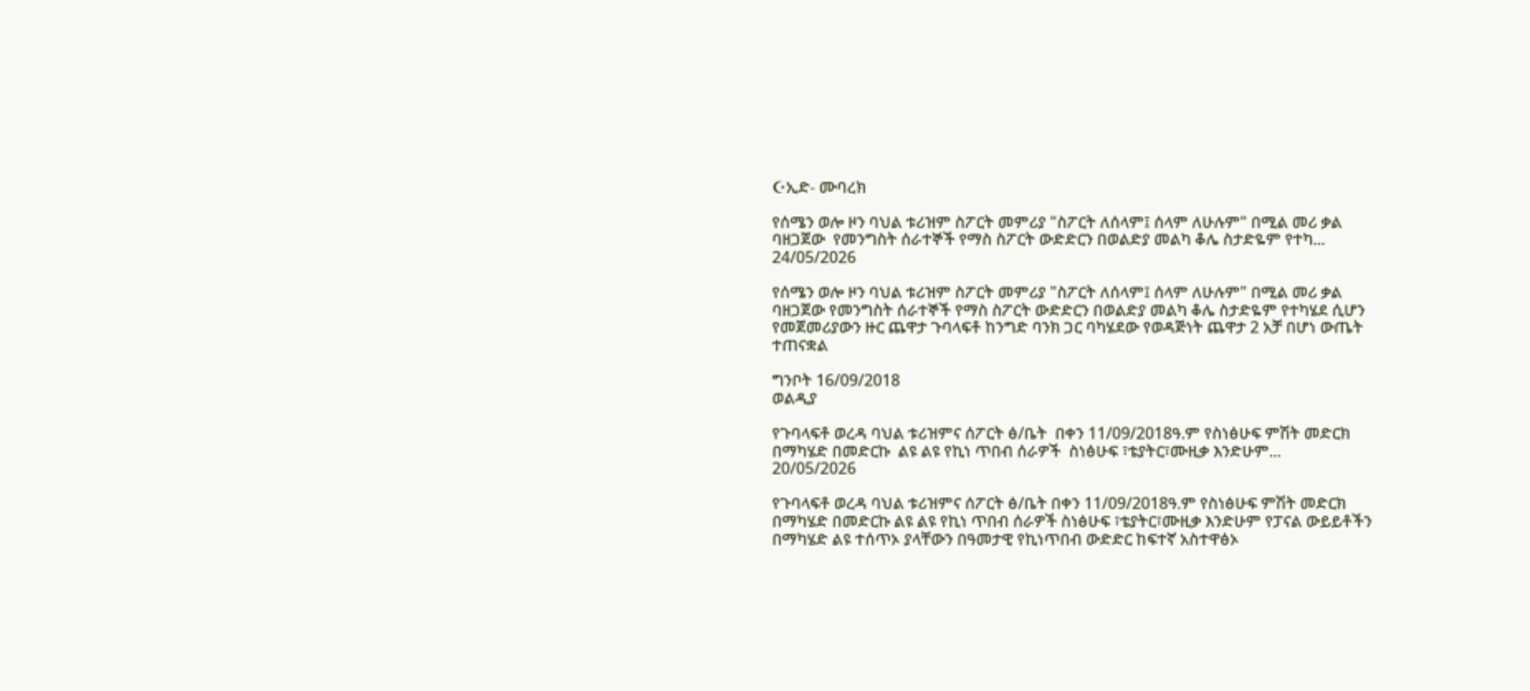☪ኢድ- ሙባረክ

የሰሜን ወሎ ዞን ባህል ቱሪዝም ስፖርት መምሪያ "ስፖርት ለሰላም፤ ሰላም ለሁሉም" በሚል መሪ ቃል  ባዘጋጀው  የመንግስት ሰራተኞች የማስ ስፖርት ውድድርን በወልድያ መልካ ቆሌ ስታድዬም የተካ...
24/05/2026

የሰሜን ወሎ ዞን ባህል ቱሪዝም ስፖርት መምሪያ "ስፖርት ለሰላም፤ ሰላም ለሁሉም" በሚል መሪ ቃል ባዘጋጀው የመንግስት ሰራተኞች የማስ ስፖርት ውድድርን በወልድያ መልካ ቆሌ ስታድዬም የተካሄደ ሲሆን የመጀመሪያውን ዙር ጨዋታ ጉባላፍቶ ከንግድ ባንክ ጋር ባካሄደው የወዳጅነት ጨዋታ 2 አቻ በሆነ ውጤት ተጠናቋል

ግንቦት 16/09/2018
ወልዲያ

የጉባላፍቶ ወረዳ ባህል ቱሪዝምና ሰፖርት ፅ/ቤት  በቀን 11/09/2018ዓ.ም የስነፅሁፍ ምሽት መድርክ በማካሄድ በመድርኩ  ልዩ ልዩ የኪነ ጥበብ ሰራዎች  ስነፅሁፍ ፣ቴያትር፣ሙዚቃ እንድሁም...
20/05/2026

የጉባላፍቶ ወረዳ ባህል ቱሪዝምና ሰፖርት ፅ/ቤት በቀን 11/09/2018ዓ.ም የስነፅሁፍ ምሽት መድርክ በማካሄድ በመድርኩ ልዩ ልዩ የኪነ ጥበብ ሰራዎች ስነፅሁፍ ፣ቴያትር፣ሙዚቃ እንድሁም የፓናል ውይይቶችን በማካሄድ ልዩ ተሰጥኦ ያላቸውን በዓመታዊ የኪነጥበብ ውድድር ከፍተኛ አስተዋፅኦ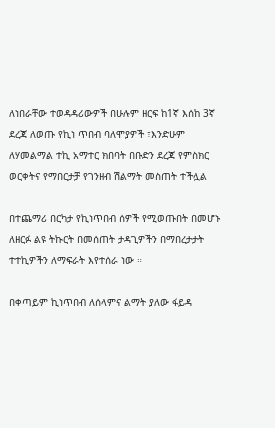ለነበራቸው ተወዳዳሪውዎች በሁሉም ዘርፍ ከ1ኛ እሰከ 3ኛ ደረጃ ለወጡ የኪነ ጥበብ ባለሞያዎች ፣እንድሁም ለሃመልማል ተኪ አማተር ክበባት በቡድን ደረጃ የምስክር ወርቀትና የማበርታቻ የገንዘብ ሽልማት መስጠት ተችሏል

በተጨማሪ በርካታ የኪነጥበብ ሰዎች የሚወጡበት በመሆኑ ለዘርፉ ልዩ ትኩርት በመሰጠት ታዳጊዎችን በማበረታታት ተተኪዎችን ለማፍራት እየተሰራ ነው ።

በቀጣይም ኪነጥበብ ለሰላምና ልማት ያለው ፋይዳ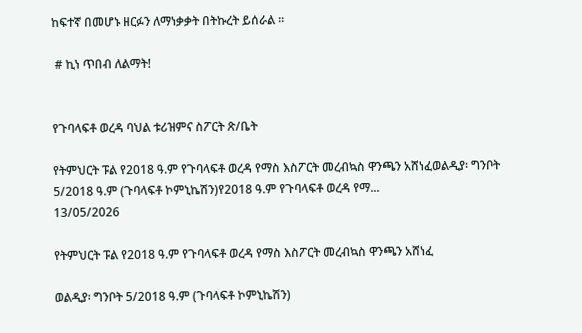ከፍተኛ በመሆኑ ዘርፉን ለማነቃቃት በትኩረት ይሰራል ።

 # ኪነ ጥበብ ለልማት!


የጉባላፍቶ ወረዳ ባህል ቱሪዝምና ስፖርት ጽ/ቤት

የትምህርት ፑል የ2018 ዓ.ም የጉባላፍቶ ወረዳ የማስ እስፖርት መረብኳስ ዋንጫን አሸነፈወልዲያ፡ ግንቦት 5/2018 ዓ.ም (ጉባላፍቶ ኮምኒኬሽን)የ2018 ዓ.ም የጉባላፍቶ ወረዳ የማ...
13/05/2026

የትምህርት ፑል የ2018 ዓ.ም የጉባላፍቶ ወረዳ የማስ እስፖርት መረብኳስ ዋንጫን አሸነፈ

ወልዲያ፡ ግንቦት 5/2018 ዓ.ም (ጉባላፍቶ ኮምኒኬሽን)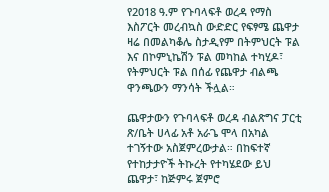የ2018 ዓ.ም የጉባላፍቶ ወረዳ የማስ እስፖርት መረብኳስ ውድድር የፍፃሜ ጨዋታ ዛሬ በመልካቆሌ ስታዲየም በትምህርት ፑል እና በኮምኒኬሽን ፑል መካከል ተካሂዶ፣ የትምህርት ፑል በሰፊ የጨዋታ ብልጫ ዋንጫውን ማንሳት ችሏል።

ጨዋታውን የጉባላፍቶ ወረዳ ብልጽግና ፓርቲ ጽ/ቤት ሀላፊ አቶ አራጌ ሞላ በአካል ተገኝተው አስጀምረውታል። በከፍተኛ የተከታታዮች ትኩረት የተካሄደው ይህ ጨዋታ፣ ከጅምሩ ጀምሮ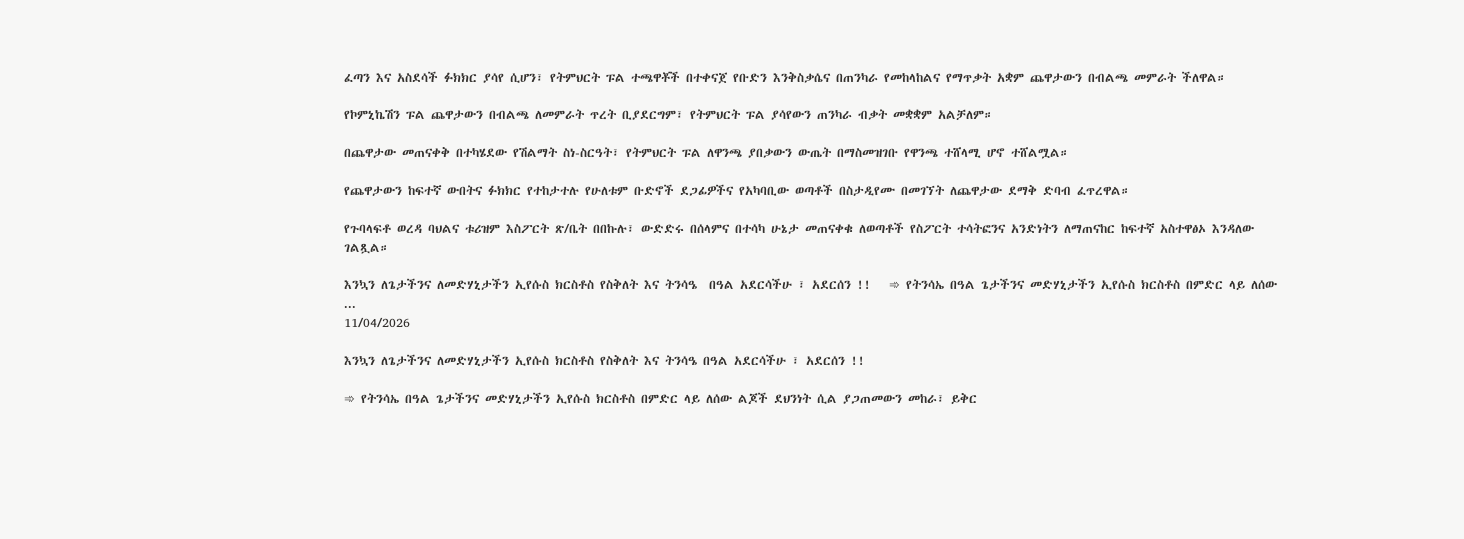ፈጣን እና አስደሳች ፉክክር ያሳየ ሲሆን፣ የትምህርት ፑል ተጫዋቾች በተቀናጀ የቡድን እንቅስቃሴና በጠንካራ የመከላከልና የማጥቃት አቋም ጨዋታውን በብልጫ መምራት ችለዋል።

የኮምኒኬሽን ፑል ጨዋታውን በብልጫ ለመምራት ጥረት ቢያደርግም፣ የትምህርት ፑል ያሳየውን ጠንካራ ብቃት መቋቋም አልቻለም።

በጨዋታው መጠናቀቅ በተካሄደው የሽልማት ስነ-ስርዓት፣ የትምህርት ፑል ለዋንጫ ያበቃውን ውጤት በማስመዝገቡ የዋንጫ ተሸላሚ ሆኖ ተሸልሟል።

የጨዋታውን ከፍተኛ ውበትና ፉክክር የተከታተሉ የሁለቱም ቡድኖች ደጋፊዎችና የአካባቢው ወጣቶች በስታዲየሙ በመገኘት ለጨዋታው ደማቅ ድባብ ፈጥረዋል።

የጉባላፍቶ ወረዳ ባህልና ቱሪዝም እስፖርት ጽ/ቤት በበኩሉ፣ ውድድሩ በሰላምና በተሳካ ሁኔታ መጠናቀቁ ለወጣቶች የስፖርት ተሳትፎንና አንድነትን ለማጠናከር ከፍተኛ አስተዋፅኦ እንዳለው ገልጿል።

እንኳን ለጌታችንና ለመድሃኒታችን ኢየሱስ ክርስቶስ የስቅለት እና ትንሳዔ  በዓል አደርሳችሁ ፣ አደርሰን !!   ➾ የትንሳኤ በዓል ጌታችንና መድሃኒታችን ኢየሱስ ክርስቶስ በምድር ላይ ለሰው ...
11/04/2026

እንኳን ለጌታችንና ለመድሃኒታችን ኢየሱስ ክርስቶስ የስቅለት እና ትንሳዔ በዓል አደርሳችሁ ፣ አደርሰን !!

➾ የትንሳኤ በዓል ጌታችንና መድሃኒታችን ኢየሱስ ክርስቶስ በምድር ላይ ለሰው ልጆች ደህንነት ሲል ያጋጠመውን መከራ፣ ይቅር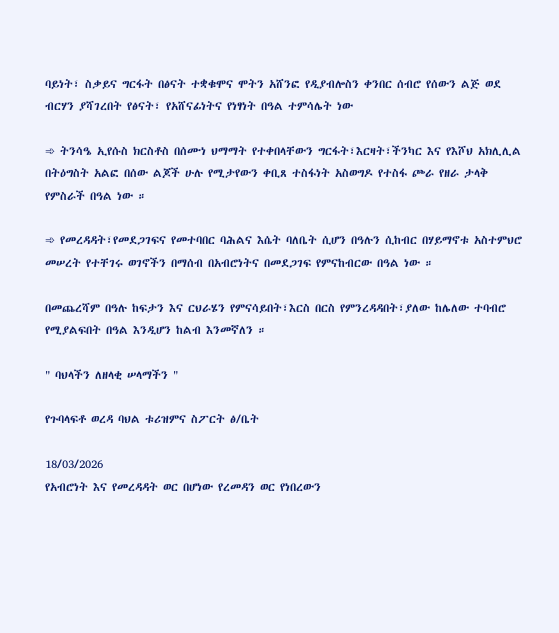ባይነት፣ ስቃይና ግርፋት በፅናት ተቋቁሞና ሞትን አሸንፎ የዲያብሎስን ቀንበር ሰብሮ የሰውን ልጅ ወደ ብርሃን ያሻገረበት የፅናት፣ የአሸናፊነትና የነፃነት በዓል ተምሳሌት ነው

➾ ትንሳዔ ኢየሱስ ክርስቶስ በሰሙነ ህማማት የተቀበላቸውን ግርፋት፣እርዛት፣ችንካር እና የእሾህ አክሊሊል በትዕግስት አልፎ በሰው ልጆች ሁሉ የሚታየውን ቀቢጸ ተስፋነት አስወግዶ የተስፋ ጮራ የዘራ ታላቅ የምስራች በዓል ነው ።

➾ የመረዳዳት፣የመደጋገፍና የመተባበር ባሕልና እሴት ባለቤት ሲሆን በዓሉን ሲከብር በሃይማኖቱ አስተምህሮ መሠረት የተቸገሩ ወገኖችን በማሰብ በአብሮነትና በመደጋገፍ የምናከብርው በዓል ነው ።

በመጨረሻም በዓሉ ከፍታን እና ርህራሄን የምናሳይበት፣እርስ በርስ የምንረዳዳበት፣ያለው ከሌለው ተባብሮ የሚያልፍበት በዓል እንዲሆን ከልብ እንመኛለን ።

" ባህላችን ለዘላቂ ሠላማችን "

የጉባላፍቶ ወረዳ ባህል ቱሪዝምና ስፖርት ፅ/ቤት

18/03/2026
የአብሮነት እና የመረዳዳት ወር በሆነው የረመዳን ወር የነበረውን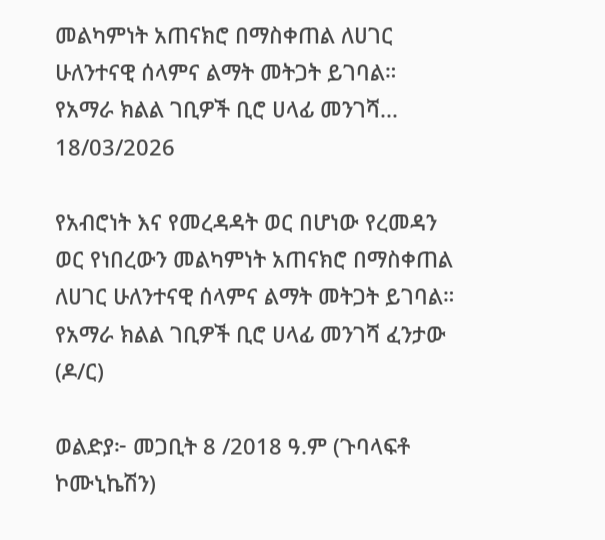መልካምነት አጠናክሮ በማስቀጠል ለሀገር ሁለንተናዊ ሰላምና ልማት መትጋት ይገባል። የአማራ ክልል ገቢዎች ቢሮ ሀላፊ መንገሻ...
18/03/2026

የአብሮነት እና የመረዳዳት ወር በሆነው የረመዳን ወር የነበረውን መልካምነት አጠናክሮ በማስቀጠል ለሀገር ሁለንተናዊ ሰላምና ልማት መትጋት ይገባል።
የአማራ ክልል ገቢዎች ቢሮ ሀላፊ መንገሻ ፈንታው (ዶ/ር)

ወልድያ፦ መጋቢት 8 /2018 ዓ.ም (ጉባላፍቶ ኮሙኒኬሽን)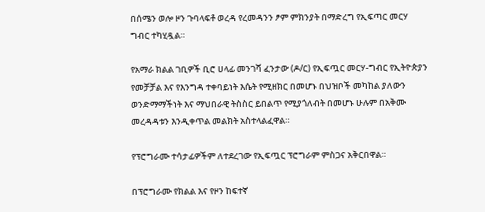በሰሜን ወሎ ዞን ጉባላፍቶ ወረዳ የረመዳንን ፆም ምክንያት በማድረግ የኢፍጣር መርሃ ግብር ተካሂዷል።

የአማራ ክልል ገቢዎች ቢሮ ሀላፊ መንገሻ ፈንታው (ዶ/ር) የኢፍጧር መርሃ-ግብር የኢትዮጵያን የመቻቻል እና የእንግዳ ተቀባይነት እሴት የሚዘክር በመሆኑ በህዝቦች መካከል ያለውን ወንድማማችነት እና ማህበራዊ ትስስር ይበልጥ የሚያጎለብት በመሆኑ ሁሉም በአቅሙ መረዳዳቱን እንዲቀጥል መልክት አስተላልፈዋል።

የፕሮግራሙ ተሳታፊዎችም ለተደረገው የኢፍጧር ፕሮግራም ምስጋና አቅርበዋል።

በፕሮግራሙ የክልል እና የዞን ከፍተኛ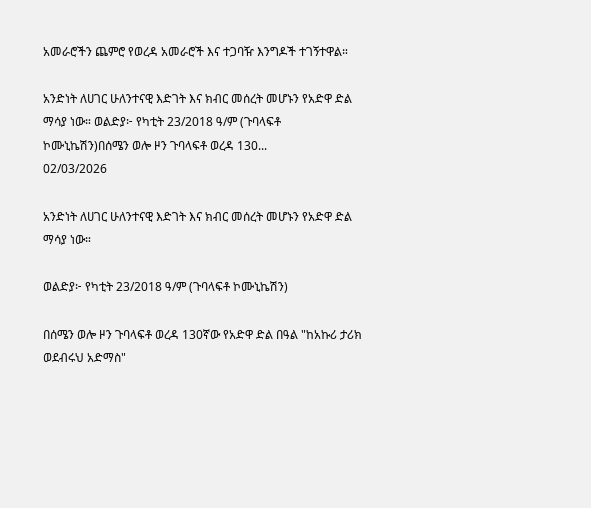አመራሮችን ጨምሮ የወረዳ አመራሮች እና ተጋባዥ እንግዶች ተገኝተዋል።

አንድነት ለሀገር ሁለንተናዊ እድገት እና ክብር መሰረት መሆኑን የአድዋ ድል ማሳያ ነው። ወልድያ፦ የካቲት 23/2018 ዓ/ም (ጉባላፍቶ ኮሙኒኬሽን)በሰሜን ወሎ ዞን ጉባላፍቶ ወረዳ 130...
02/03/2026

አንድነት ለሀገር ሁለንተናዊ እድገት እና ክብር መሰረት መሆኑን የአድዋ ድል ማሳያ ነው።

ወልድያ፦ የካቲት 23/2018 ዓ/ም (ጉባላፍቶ ኮሙኒኬሽን)

በሰሜን ወሎ ዞን ጉባላፍቶ ወረዳ 130ኛው የአድዋ ድል በዓል "ከአኩሪ ታሪክ ወደብሩህ አድማስ"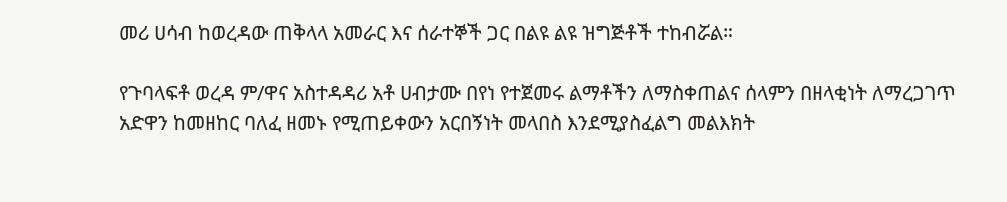መሪ ሀሳብ ከወረዳው ጠቅላላ አመራር እና ሰራተኞች ጋር በልዩ ልዩ ዝግጅቶች ተከብሯል።

የጉባላፍቶ ወረዳ ም/ዋና አስተዳዳሪ አቶ ሀብታሙ በየነ የተጀመሩ ልማቶችን ለማስቀጠልና ሰላምን በዘላቂነት ለማረጋገጥ አድዋን ከመዘከር ባለፈ ዘመኑ የሚጠይቀውን አርበኝነት መላበስ እንደሚያስፈልግ መልእክት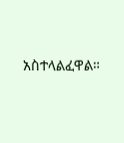አስተላልፈዋል።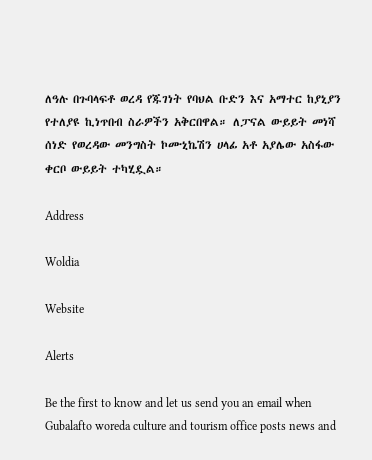ለዓሉ በጉባላፍቶ ወረዳ የጁገነት የባህል ቡድን እና አማተር ከያኒያን የተለያዩ ኪነጥበብ ስራዎችን አቅርበዋል። ለፓናል ውይይት መነሻ ሰነድ የወረዳው መንግስት ኮሙኒኬሽን ሀላፊ አቶ አያሌው አስፋው ቀርቦ ውይይት ተካሂዷል።

Address

Woldia

Website

Alerts

Be the first to know and let us send you an email when Gubalafto woreda culture and tourism office posts news and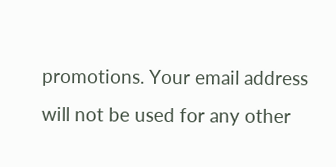promotions. Your email address will not be used for any other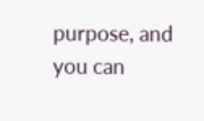purpose, and you can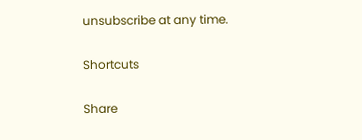unsubscribe at any time.

Shortcuts

Share